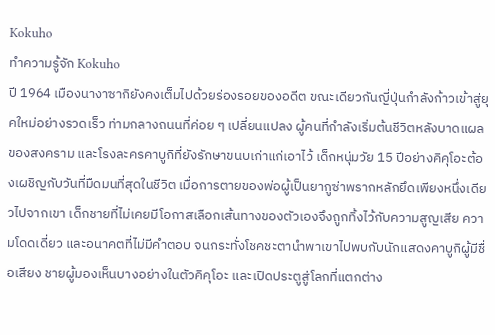Kokuho
ทำความรู้จัก Kokuho
ปี 1964 เมืองนางาซากิยังคงเต็มไปด้วยร่องรอยของอดีต ขณะเดียวกันญี่ปุ่นกำลังก้าวเข้าสู่ยุคใหม่อย่างรวดเร็ว ท่ามกลางถนนที่ค่อย ๆ เปลี่ยนแปลง ผู้คนที่กำลังเริ่มต้นชีวิตหลังบาดแผลของสงคราม และโรงละครคาบูกิที่ยังรักษาขนบเก่าแก่เอาไว้ เด็กหนุ่มวัย 15 ปีอย่างคิคุโอะต้องเผชิญกับวันที่มืดมนที่สุดในชีวิต เมื่อการตายของพ่อผู้เป็นยากูซ่าพรากหลักยึดเพียงหนึ่งเดียวไปจากเขา เด็กชายที่ไม่เคยมีโอกาสเลือกเส้นทางของตัวเองจึงถูกทิ้งไว้กับความสูญเสีย ความโดดเดี่ยว และอนาคตที่ไม่มีคำตอบ จนกระทั่งโชคชะตานำพาเขาไปพบกับนักแสดงคาบูกิผู้มีชื่อเสียง ชายผู้มองเห็นบางอย่างในตัวคิคุโอะ และเปิดประตูสู่โลกที่แตกต่าง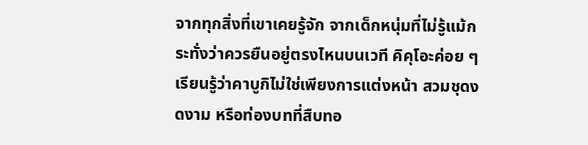จากทุกสิ่งที่เขาเคยรู้จัก จากเด็กหนุ่มที่ไม่รู้แม้กระทั่งว่าควรยืนอยู่ตรงไหนบนเวที คิคุโอะค่อย ๆ เรียนรู้ว่าคาบูกิไม่ใช่เพียงการแต่งหน้า สวมชุดงดงาม หรือท่องบทที่สืบทอ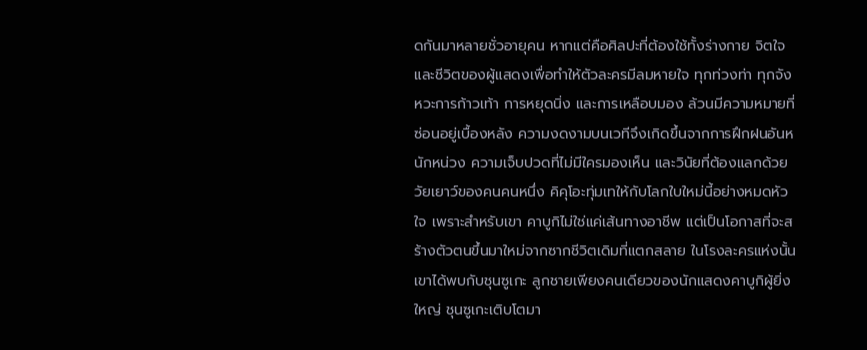ดกันมาหลายชั่วอายุคน หากแต่คือศิลปะที่ต้องใช้ทั้งร่างกาย จิตใจ และชีวิตของผู้แสดงเพื่อทำให้ตัวละครมีลมหายใจ ทุกท่วงท่า ทุกจังหวะการก้าวเท้า การหยุดนิ่ง และการเหลือบมอง ล้วนมีความหมายที่ซ่อนอยู่เบื้องหลัง ความงดงามบนเวทีจึงเกิดขึ้นจากการฝึกฝนอันหนักหน่วง ความเจ็บปวดที่ไม่มีใครมองเห็น และวินัยที่ต้องแลกด้วยวัยเยาว์ของคนคนหนึ่ง คิคุโอะทุ่มเทให้กับโลกใบใหม่นี้อย่างหมดหัวใจ เพราะสำหรับเขา คาบูกิไม่ใช่แค่เส้นทางอาชีพ แต่เป็นโอกาสที่จะสร้างตัวตนขึ้นมาใหม่จากซากชีวิตเดิมที่แตกสลาย ในโรงละครแห่งนั้น เขาได้พบกับชุนซูเกะ ลูกชายเพียงคนเดียวของนักแสดงคาบูกิผู้ยิ่งใหญ่ ชุนซูเกะเติบโตมา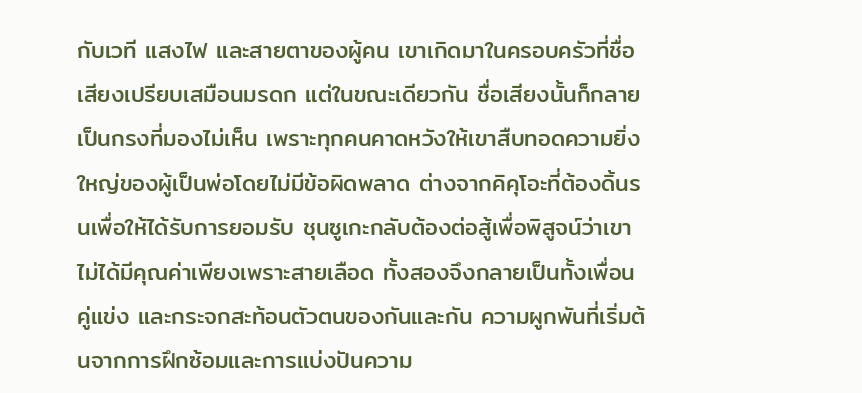กับเวที แสงไฟ และสายตาของผู้คน เขาเกิดมาในครอบครัวที่ชื่อเสียงเปรียบเสมือนมรดก แต่ในขณะเดียวกัน ชื่อเสียงนั้นก็กลายเป็นกรงที่มองไม่เห็น เพราะทุกคนคาดหวังให้เขาสืบทอดความยิ่งใหญ่ของผู้เป็นพ่อโดยไม่มีข้อผิดพลาด ต่างจากคิคุโอะที่ต้องดิ้นรนเพื่อให้ได้รับการยอมรับ ชุนซูเกะกลับต้องต่อสู้เพื่อพิสูจน์ว่าเขาไม่ได้มีคุณค่าเพียงเพราะสายเลือด ทั้งสองจึงกลายเป็นทั้งเพื่อน คู่แข่ง และกระจกสะท้อนตัวตนของกันและกัน ความผูกพันที่เริ่มต้นจากการฝึกซ้อมและการแบ่งปันความ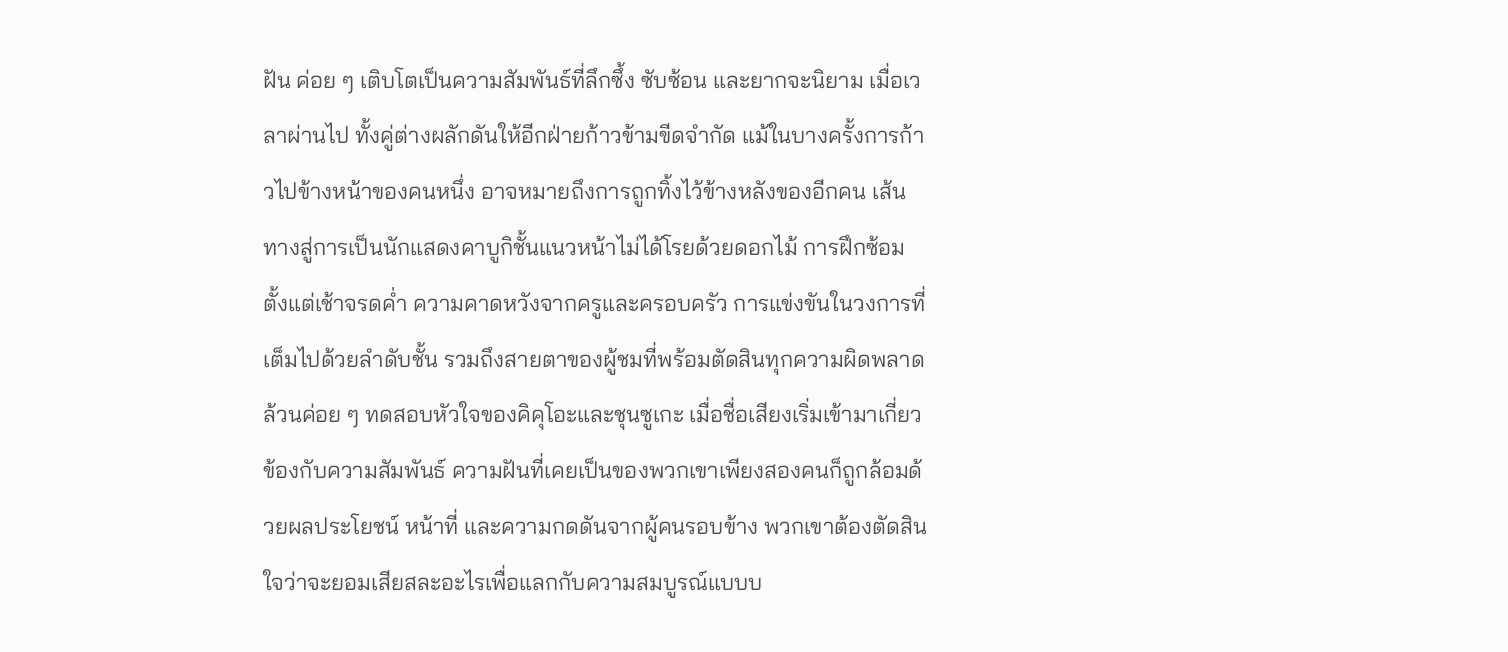ฝัน ค่อย ๆ เติบโตเป็นความสัมพันธ์ที่ลึกซึ้ง ซับซ้อน และยากจะนิยาม เมื่อเวลาผ่านไป ทั้งคู่ต่างผลักดันให้อีกฝ่ายก้าวข้ามขีดจำกัด แม้ในบางครั้งการก้าวไปข้างหน้าของคนหนึ่ง อาจหมายถึงการถูกทิ้งไว้ข้างหลังของอีกคน เส้นทางสู่การเป็นนักแสดงคาบูกิชั้นแนวหน้าไม่ได้โรยด้วยดอกไม้ การฝึกซ้อมตั้งแต่เช้าจรดค่ำ ความคาดหวังจากครูและครอบครัว การแข่งขันในวงการที่เต็มไปด้วยลำดับชั้น รวมถึงสายตาของผู้ชมที่พร้อมตัดสินทุกความผิดพลาด ล้วนค่อย ๆ ทดสอบหัวใจของคิคุโอะและชุนซูเกะ เมื่อชื่อเสียงเริ่มเข้ามาเกี่ยวข้องกับความสัมพันธ์ ความฝันที่เคยเป็นของพวกเขาเพียงสองคนก็ถูกล้อมด้วยผลประโยชน์ หน้าที่ และความกดดันจากผู้คนรอบข้าง พวกเขาต้องตัดสินใจว่าจะยอมเสียสละอะไรเพื่อแลกกับความสมบูรณ์แบบบ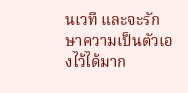นเวที และจะรักษาความเป็นตัวเองไว้ได้มาก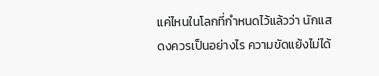แค่ไหนในโลกที่กำหนดไว้แล้วว่า นักแสดงควรเป็นอย่างไร ความขัดแย้งไม่ได้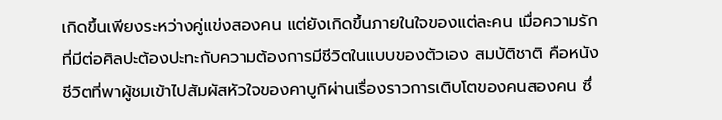เกิดขึ้นเพียงระหว่างคู่แข่งสองคน แต่ยังเกิดขึ้นภายในใจของแต่ละคน เมื่อความรักที่มีต่อศิลปะต้องปะทะกับความต้องการมีชีวิตในแบบของตัวเอง สมบัติชาติ คือหนังชีวิตที่พาผู้ชมเข้าไปสัมผัสหัวใจของคาบูกิผ่านเรื่องราวการเติบโตของคนสองคน ซึ่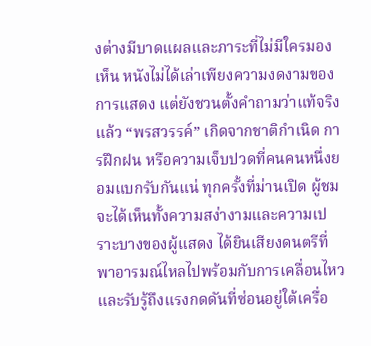งต่างมีบาดแผลและภาระที่ไม่มีใครมองเห็น หนังไม่ได้เล่าเพียงความงดงามของการแสดง แต่ยังชวนตั้งคำถามว่าแท้จริงแล้ว “พรสวรรค์” เกิดจากชาติกำเนิด การฝึกฝน หรือความเจ็บปวดที่คนคนหนึ่งยอมแบกรับกันแน่ ทุกครั้งที่ม่านเปิด ผู้ชมจะได้เห็นทั้งความสง่างามและความเปราะบางของผู้แสดง ได้ยินเสียงดนตรีที่พาอารมณ์ไหลไปพร้อมกับการเคลื่อนไหว และรับรู้ถึงแรงกดดันที่ซ่อนอยู่ใต้เครื่อ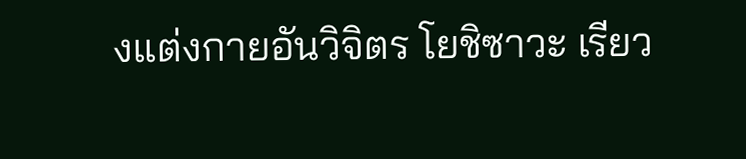งแต่งกายอันวิจิตร โยชิซาวะ เรียว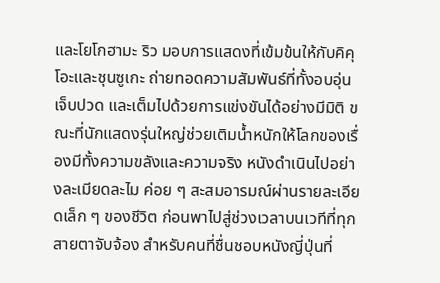และโยโกฮามะ ริว มอบการแสดงที่เข้มข้นให้กับคิคุโอะและชุนซูเกะ ถ่ายทอดความสัมพันธ์ที่ทั้งอบอุ่น เจ็บปวด และเต็มไปด้วยการแข่งขันได้อย่างมีมิติ ขณะที่นักแสดงรุ่นใหญ่ช่วยเติมน้ำหนักให้โลกของเรื่องมีทั้งความขลังและความจริง หนังดำเนินไปอย่างละเมียดละไม ค่อย ๆ สะสมอารมณ์ผ่านรายละเอียดเล็ก ๆ ของชีวิต ก่อนพาไปสู่ช่วงเวลาบนเวทีที่ทุกสายตาจับจ้อง สำหรับคนที่ชื่นชอบหนังญี่ปุ่นที่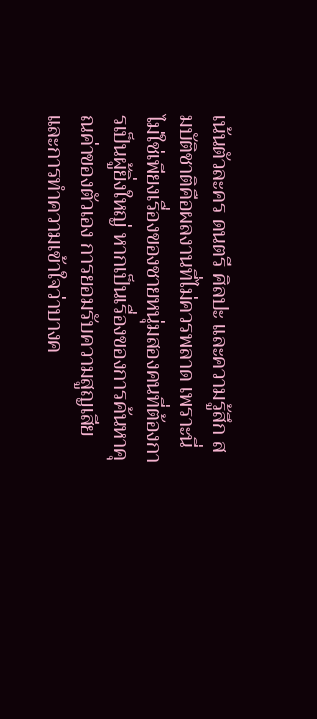เน้นตัวละคร ดนตรี ศิลปะ และความรู้สึก สมบัติชาติคือผลงานที่ไม่ควรพลาด เพราะนี่ไม่ใช่เพียงเรื่องของชายหนุ่มสองคนที่ต้องการเป็นผู้ยิ่งใหญ่ หากเป็นเรื่องของการค้นหาคุณค่าของตัวเอง การยอมรับความสูญเสีย และการทำความเข้าใจว่าบางค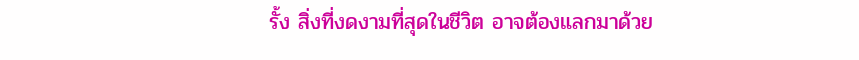รั้ง สิ่งที่งดงามที่สุดในชีวิต อาจต้องแลกมาด้วย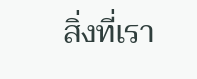สิ่งที่เรา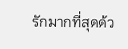รักมากที่สุดด้ว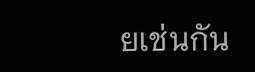ยเช่นกัน